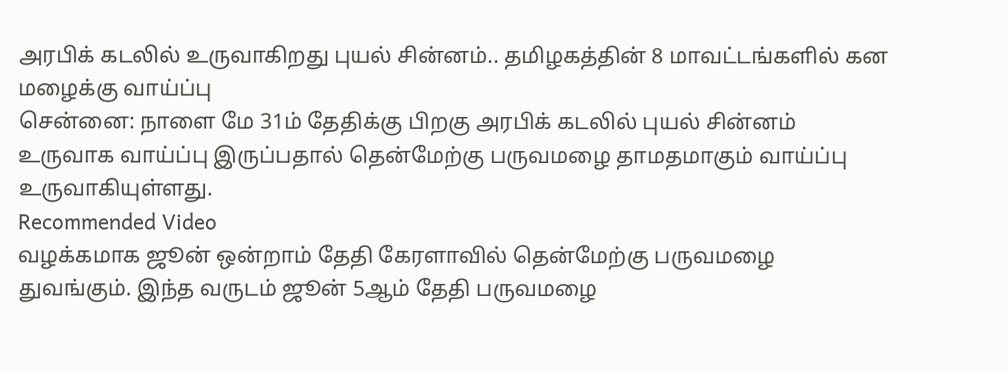அரபிக் கடலில் உருவாகிறது புயல் சின்னம்.. தமிழகத்தின் 8 மாவட்டங்களில் கன மழைக்கு வாய்ப்பு
சென்னை: நாளை மே 31ம் தேதிக்கு பிறகு அரபிக் கடலில் புயல் சின்னம் உருவாக வாய்ப்பு இருப்பதால் தென்மேற்கு பருவமழை தாமதமாகும் வாய்ப்பு உருவாகியுள்ளது.
Recommended Video
வழக்கமாக ஜூன் ஒன்றாம் தேதி கேரளாவில் தென்மேற்கு பருவமழை துவங்கும். இந்த வருடம் ஜூன் 5ஆம் தேதி பருவமழை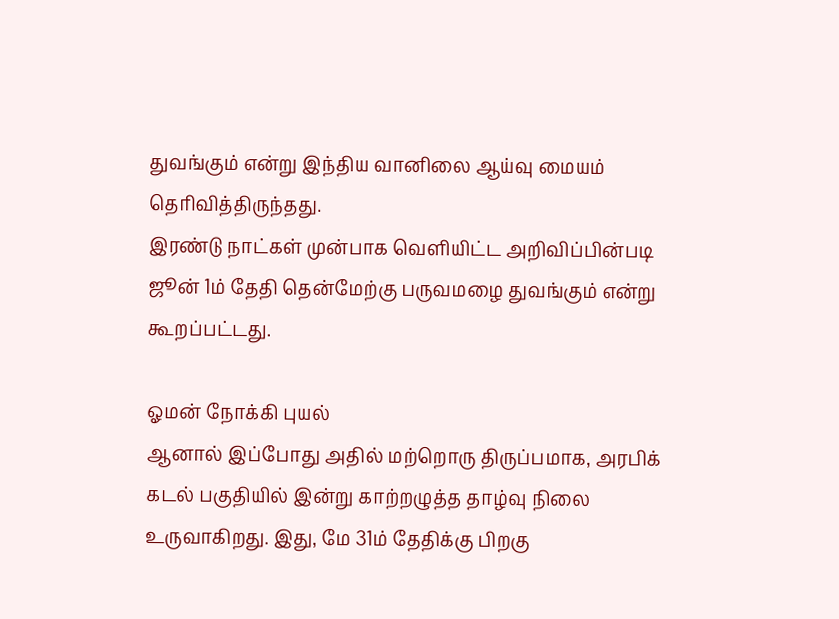துவங்கும் என்று இந்திய வானிலை ஆய்வு மையம் தெரிவித்திருந்தது.
இரண்டு நாட்கள் முன்பாக வெளியிட்ட அறிவிப்பின்படி ஜூன் 1ம் தேதி தென்மேற்கு பருவமழை துவங்கும் என்று கூறப்பட்டது.

ஓமன் நோக்கி புயல்
ஆனால் இப்போது அதில் மற்றொரு திருப்பமாக, அரபிக் கடல் பகுதியில் இன்று காற்றழுத்த தாழ்வு நிலை உருவாகிறது. இது, மே 31ம் தேதிக்கு பிறகு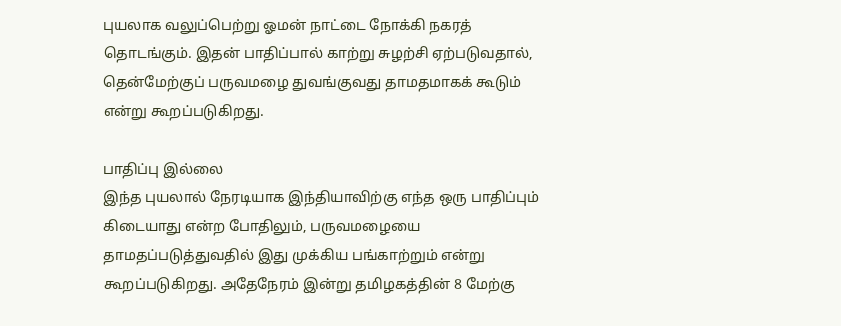புயலாக வலுப்பெற்று ஓமன் நாட்டை நோக்கி நகரத் தொடங்கும். இதன் பாதிப்பால் காற்று சுழற்சி ஏற்படுவதால், தென்மேற்குப் பருவமழை துவங்குவது தாமதமாகக் கூடும் என்று கூறப்படுகிறது.

பாதிப்பு இல்லை
இந்த புயலால் நேரடியாக இந்தியாவிற்கு எந்த ஒரு பாதிப்பும் கிடையாது என்ற போதிலும், பருவமழையை தாமதப்படுத்துவதில் இது முக்கிய பங்காற்றும் என்று கூறப்படுகிறது. அதேநேரம் இன்று தமிழகத்தின் 8 மேற்கு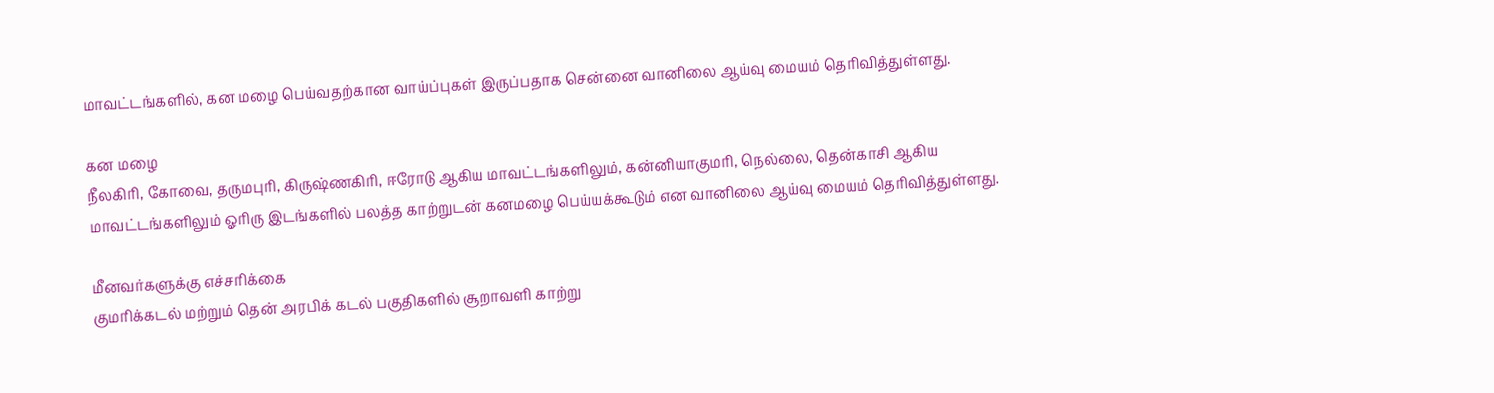மாவட்டங்களில், கன மழை பெய்வதற்கான வாய்ப்புகள் இருப்பதாக சென்னை வானிலை ஆய்வு மையம் தெரிவித்துள்ளது.

கன மழை
நீலகிரி, கோவை, தருமபுரி, கிருஷ்ணகிரி, ஈரோடு ஆகிய மாவட்டங்களிலும், கன்னியாகுமரி, நெல்லை, தென்காசி ஆகிய மாவட்டங்களிலும் ஓரிரு இடங்களில் பலத்த காற்றுடன் கனமழை பெய்யக்கூடும் என வானிலை ஆய்வு மையம் தெரிவித்துள்ளது.

மீனவர்களுக்கு எச்சரிக்கை
குமரிக்கடல் மற்றும் தென் அரபிக் கடல் பகுதிகளில் சூறாவளி காற்று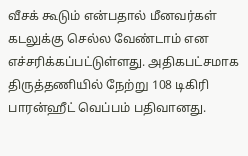வீசக் கூடும் என்பதால் மீனவர்கள் கடலுக்கு செல்ல வேண்டாம் என எச்சரிக்கப்பட்டுள்ளது. அதிகபட்சமாக திருத்தணியில் நேற்று 108 டிகிரி பாரன்ஹீட் வெப்பம் பதிவானது.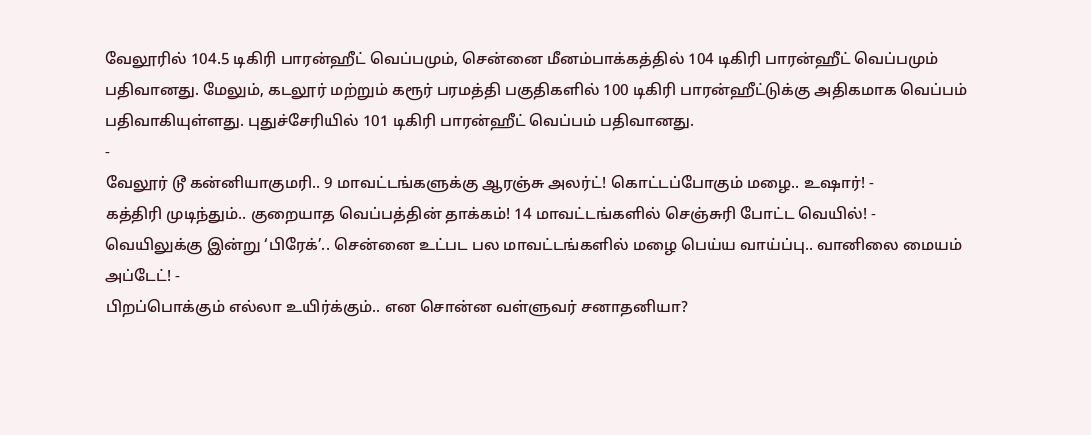வேலூரில் 104.5 டிகிரி பாரன்ஹீட் வெப்பமும், சென்னை மீனம்பாக்கத்தில் 104 டிகிரி பாரன்ஹீட் வெப்பமும் பதிவானது. மேலும், கடலூர் மற்றும் கரூர் பரமத்தி பகுதிகளில் 100 டிகிரி பாரன்ஹீட்டுக்கு அதிகமாக வெப்பம் பதிவாகியுள்ளது. புதுச்சேரியில் 101 டிகிரி பாரன்ஹீட் வெப்பம் பதிவானது.
-
வேலூர் டூ கன்னியாகுமரி.. 9 மாவட்டங்களுக்கு ஆரஞ்சு அலர்ட்! கொட்டப்போகும் மழை.. உஷார்! -
கத்திரி முடிந்தும்.. குறையாத வெப்பத்தின் தாக்கம்! 14 மாவட்டங்களில் செஞ்சுரி போட்ட வெயில்! -
வெயிலுக்கு இன்று ‘பிரேக்’.. சென்னை உட்பட பல மாவட்டங்களில் மழை பெய்ய வாய்ப்பு.. வானிலை மையம் அப்டேட்! -
பிறப்பொக்கும் எல்லா உயிர்க்கும்.. என சொன்ன வள்ளுவர் சனாதனியா?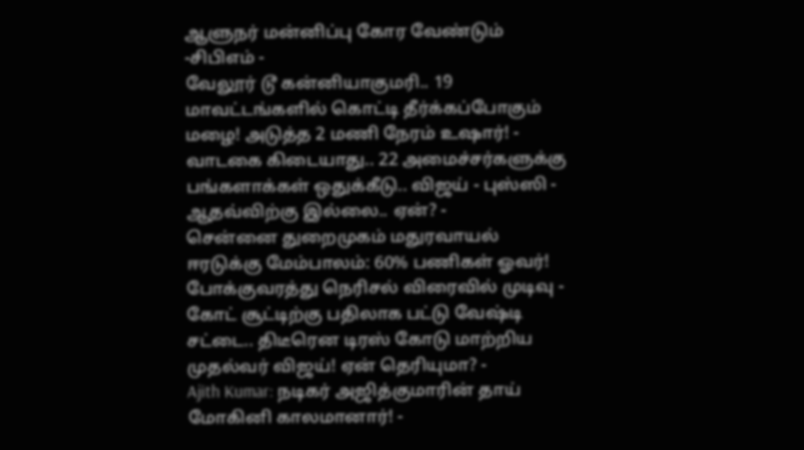ஆளுநர் மன்னிப்பு கோர வேண்டும் -சிபிஎம் -
வேலூர் டூ கன்னியாகுமரி.. 19 மாவட்டங்களில் கொட்டி தீர்க்கப்போகும் மழை! அடுத்த 2 மணி நேரம் உஷார்! -
வாடகை கிடையாது.. 22 அமைச்சர்களுக்கு பங்களாக்கள் ஒதுக்கீடு.. விஜய் - புஸ்ஸி - ஆதவ்விற்கு இல்லை.. ஏன்? -
சென்னை துறைமுகம் மதுரவாயல் ஈரடுக்கு மேம்பாலம்: 60% பணிகள் ஓவர்! போக்குவரத்து நெரிசல் விரைவில் முடிவு -
கோட் சூட்டிற்கு பதிலாக பட்டு வேஷ்டி சட்டை.. திடீரென டிரஸ் கோடு மாற்றிய முதல்வர் விஜய்! ஏன் தெரியுமா? -
Ajith Kumar: நடிகர் அஜித்குமாரின் தாய் மோகினி காலமானார்! -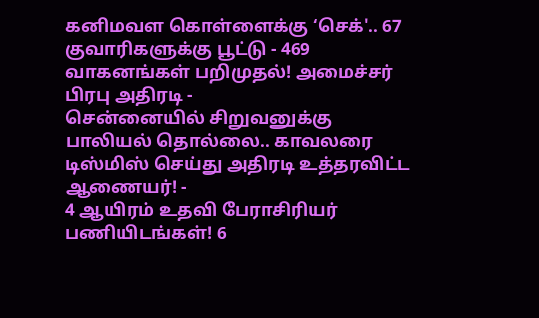கனிமவள கொள்ளைக்கு ‘செக்'.. 67 குவாரிகளுக்கு பூட்டு - 469 வாகனங்கள் பறிமுதல்! அமைச்சர் பிரபு அதிரடி -
சென்னையில் சிறுவனுக்கு பாலியல் தொல்லை.. காவலரை டிஸ்மிஸ் செய்து அதிரடி உத்தரவிட்ட ஆணையர்! -
4 ஆயிரம் உதவி பேராசிரியர் பணியிடங்கள்! 6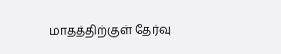மாதத்திற்குள் தேர்வு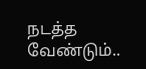நடத்த வேண்டும்..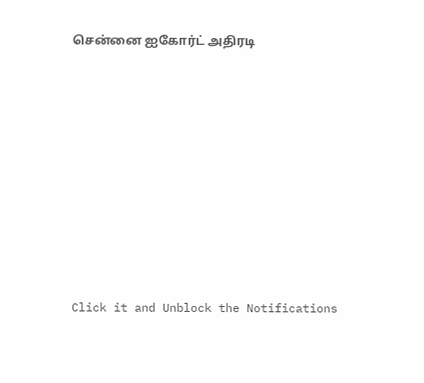சென்னை ஐகோர்ட் அதிரடி












Click it and Unblock the Notifications